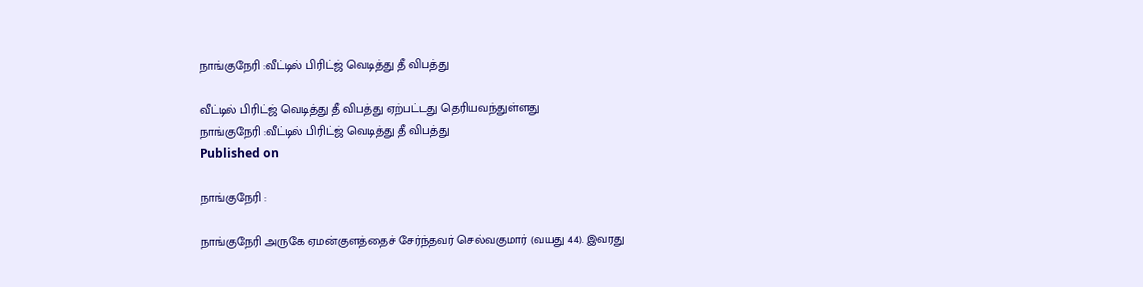நாங்குநேரி :வீட்டில் பிரிட்ஜ் வெடித்து தீ விபத்து

வீட்டில் பிரிட்ஜ் வெடித்து தீ விபத்து ஏற்பட்டது தெரியவந்துள்ளது
நாங்குநேரி :வீட்டில் பிரிட்ஜ் வெடித்து தீ விபத்து
Published on

நாங்குநேரி :

நாங்குநேரி அருகே ஏமன்குளத்தைச் சேர்ந்தவர் செல்வகுமார் (வயது 44). இவரது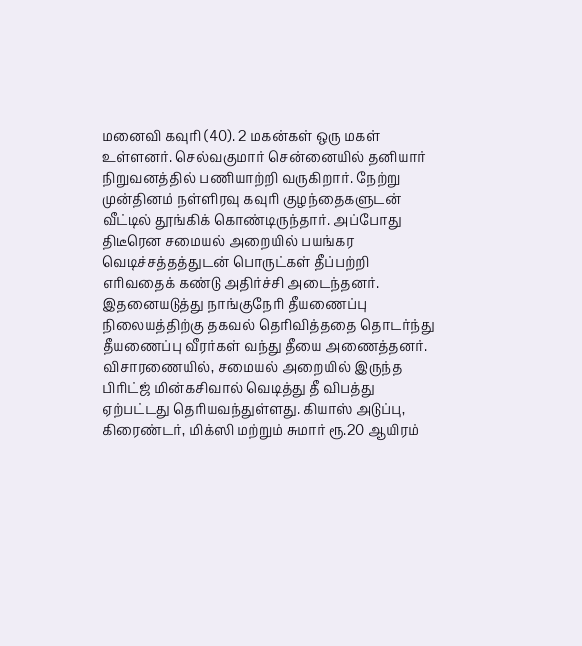மனைவி கவுரி (40). 2 மகன்கள் ஒரு மகள் உள்ளனர். செல்வகுமார் சென்னையில் தனியார் நிறுவனத்தில் பணியாற்றி வருகிறார். நேற்று முன்தினம் நள்ளிரவு கவுரி குழந்தைகளுடன் வீட்டில் தூங்கிக் கொண்டிருந்தார். அப்போது திடீரென சமையல் அறையில் பயங்கர வெடிச்சத்தத்துடன் பொருட்கள் தீப்பற்றி எரிவதைக் கண்டு அதிர்ச்சி அடைந்தனர். இதனையடுத்து நாங்குநேரி தீயணைப்பு நிலையத்திற்கு தகவல் தெரிவித்ததை தொடர்ந்து தீயணைப்பு வீரர்கள் வந்து தீயை அணைத்தனர். விசாரணையில், சமையல் அறையில் இருந்த பிரிட்ஜ் மின்கசிவால் வெடித்து தீ விபத்து ஏற்பட்டது தெரியவந்துள்ளது. கியாஸ் அடுப்பு, கிரைண்டர், மிக்ஸி மற்றும் சுமார் ரூ.20 ஆயிரம்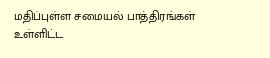மதிப்புள்ள சமையல் பாத்திரங்கள் உள்ளிட்ட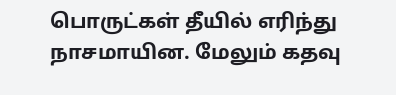பொருட்கள் தீயில் எரிந்து நாசமாயின. மேலும் கதவு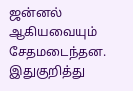ஜன்னல் ஆகியவையும் சேதமடைந்தன. இதுகுறித்து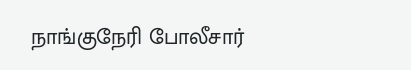நாங்குநேரி போலீசார்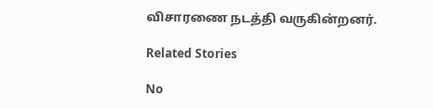விசாரணை நடத்தி வருகின்றனர்.

Related Stories

No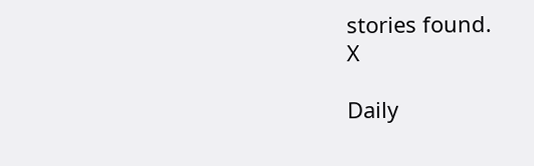stories found.
X

Daily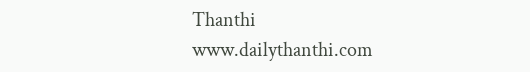Thanthi
www.dailythanthi.com